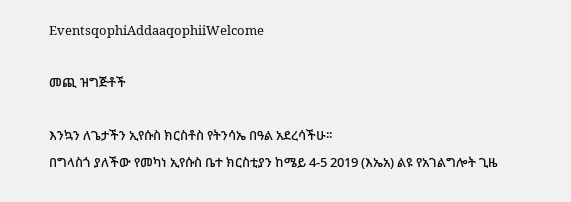EventsqophiAddaaqophiiWelcome

መጪ ዝግጅቶች

እንኳን ለጌታችን ኢየሱስ ክርስቶስ የትንሳኤ በዓል አደረሳችሁ፡፡
በግላስጎ ያለችው የመካነ ኢየሱስ ቤተ ክርስቲያን ከሜይ 4-5 2019 (እኤአ) ልዩ የአገልግሎት ጊዜ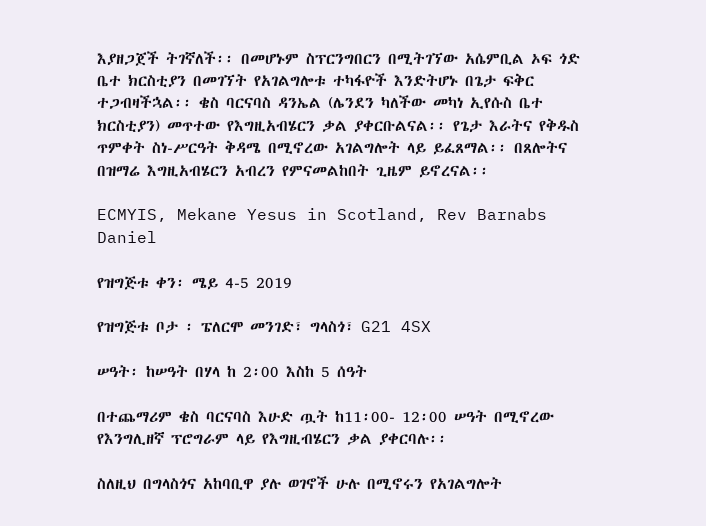እያዘጋጀች ትገኛለች፡፡ በመሆኑም ስፕርንግበርን በሚትገኘው አሴምቢል ኦፍ ጎድ ቤተ ክርስቲያን በመገኘት የአገልግሎቱ ተካፋዮች እንድትሆኑ በጌታ ፍቅር ተጋብዛችኋል፡፡ ቄስ ባርናባስ ዳንኤል (ሌንደን ካለችው መካነ ኢየሱስ ቤተ ክርስቲያን) መጥተው የእግዚአብሄርን ቃል ያቀርቡልናል፡፡ የጌታ እራትና የቅዱስ ጥምቀት ስነ-ሥርዓት ቅዳሜ በሚኖረው አገልግሎት ላይ ይፈጸማል፡፡ በጸሎትና በዝማሬ እግዚአብሄርን አብረን የምናመልከበት ጊዜም ይኖረናል፡፡

ECMYIS, Mekane Yesus in Scotland, Rev Barnabs Daniel

የዝግጅቱ ቀን፡ ሜይ 4-5 2019

የዝግጅቱ ቦታ ፡ ፔለርሞ መንገድ፣ ግላስጎ፣ G21 4SX

ሠዓት፡ ከሠዓት በሃላ ከ 2፡00 እስከ 5 ሰዓት

በተጨማሪም ቄስ ባርናባስ እሁድ ጧት ከ11፡00- 12፡00 ሠዓት በሚኖረው የእንግሊዘኛ ፕሮግራም ላይ የእግዚብሄርን ቃል ያቀርባሉ፡፡

ስለዚህ በግላስጎና አከባቢዋ ያሉ ወገኖች ሁሉ በሚኖሩን የአገልግሎት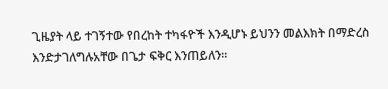ጊዜያት ላይ ተገኝተው የበረከት ተካፋዮች እንዲሆኑ ይህንን መልእክት በማድረስ እንድታገለግሉአቸው በጌታ ፍቅር እንጠይለን፡፡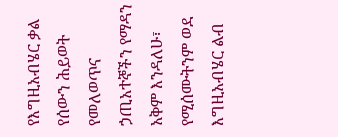የእግዚአብሄር ቃል የሰውን ሕይወት የመለወጥና ኃጢአተኞችን የማዳን አቅም እንዳለሁ፣ የሚሰሙትንም ወደ እግዚአብሄር ልብ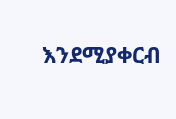እንደሚያቀርብ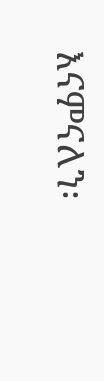እናምናለን፡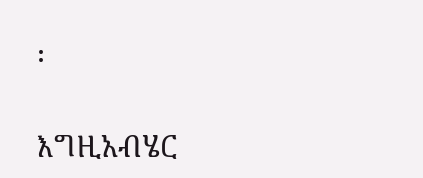፡

እግዚአብሄር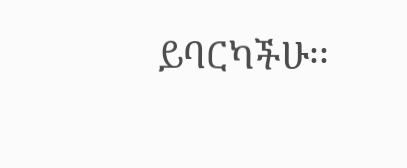ይባርካችሁ፡፡